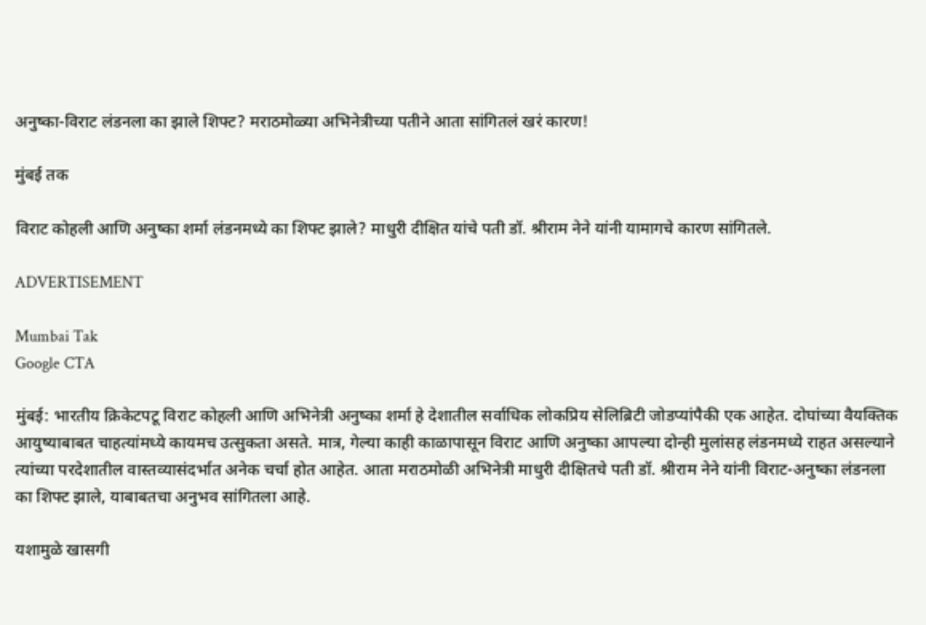अनुष्का-विराट लंडनला का झाले शिफ्ट? मराठमोळ्या अभिनेत्रीच्या पतीने आता सांगितलं खरं कारण!

मुंबई तक

विराट कोहली आणि अनुष्का शर्मा लंडनमध्ये का शिफ्ट झाले? माधुरी दीक्षित यांचे पती डॉ. श्रीराम नेने यांनी यामागचे कारण सांगितले.

ADVERTISEMENT

Mumbai Tak
Google CTA

मुंबई: भारतीय क्रिकेटपटू विराट कोहली आणि अभिनेत्री अनुष्का शर्मा हे देशातील सर्वाधिक लोकप्रिय सेलिब्रिटी जोडप्यांपैकी एक आहेत. दोघांच्या वैयक्तिक आयुष्याबाबत चाहत्यांमध्ये कायमच उत्सुकता असते. मात्र, गेल्या काही काळापासून विराट आणि अनुष्का आपल्या दोन्ही मुलांसह लंडनमध्ये राहत असल्याने त्यांच्या परदेशातील वास्तव्यासंदर्भात अनेक चर्चा होत आहेत. आता मराठमोळी अभिनेत्री माधुरी दीक्षितचे पती डॉ. श्रीराम नेने यांनी विराट-अनुष्का लंडनला का शिफ्ट झाले, याबाबतचा अनुभव सांगितला आहे.

यशामुळे खासगी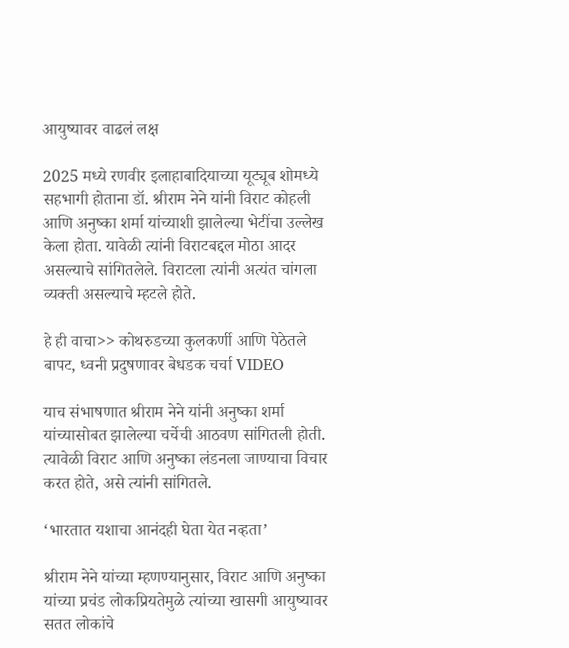आयुष्यावर वाढलं लक्ष

2025 मध्ये रणवीर इलाहाबादियाच्या यूट्यूब शोमध्ये सहभागी होताना डॉ. श्रीराम नेने यांनी विराट कोहली आणि अनुष्का शर्मा यांच्याशी झालेल्या भेटींचा उल्लेख केला होता. यावेळी त्यांनी विराटबद्दल मोठा आदर असल्याचे सांगितलेले. विराटला त्यांनी अत्यंत चांगला व्यक्ती असल्याचे म्हटले होते.

हे ही वाचा>> कोथरुडच्या कुलकर्णी आणि पेठेतले बापट, ध्वनी प्रदुषणावर बेधडक चर्चा VIDEO

याच संभाषणात श्रीराम नेने यांनी अनुष्का शर्मा यांच्यासोबत झालेल्या चर्चेची आठवण सांगितली होती. त्यावेळी विराट आणि अनुष्का लंडनला जाण्याचा विचार करत होते, असे त्यांनी सांगितले.

‘भारतात यशाचा आनंदही घेता येत नव्हता’

श्रीराम नेने यांच्या म्हणण्यानुसार, विराट आणि अनुष्का यांच्या प्रचंड लोकप्रियतेमुळे त्यांच्या खासगी आयुष्यावर सतत लोकांचे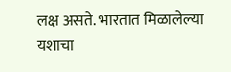लक्ष असते. भारतात मिळालेल्या यशाचा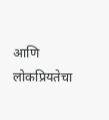आणि लोकप्रियतेचा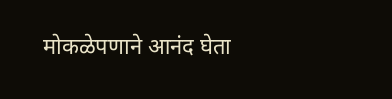मोकळेपणाने आनंद घेता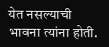येत नसल्याची भावना त्यांना होती.